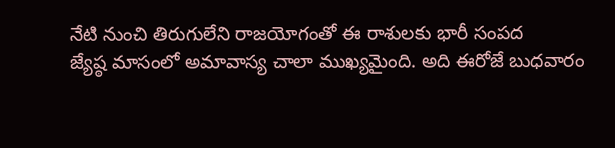నేటి నుంచి తిరుగులేని రాజయోగంతో ఈ రాశులకు భారీ సంపద
జ్యేష్ఠ మాసంలో అమావాస్య చాలా ముఖ్యమైంది. అది ఈరోజే బుధవారం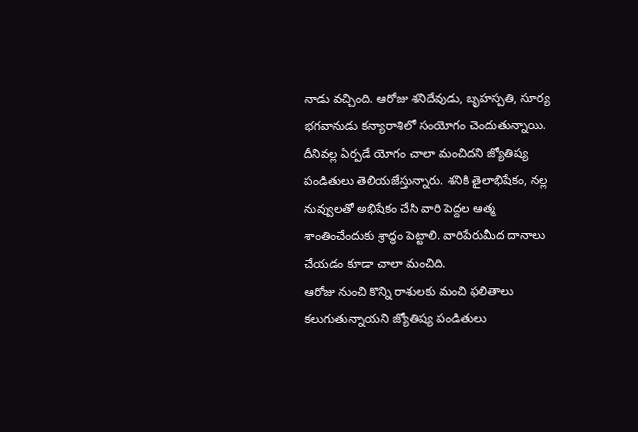నాడు వచ్చింది. ఆరోజు శనిదేవుడు, బృహస్పతి, సూర్య భగవానుడు కన్యారాశిలో సంయోగం చెందుతున్నాయి. దీనివల్ల ఏర్పడే యోగం చాలా మంచిదని జ్యోతిష్య పండితులు తెలియజేస్తున్నారు. శనికి తైలాభిషేకం, నల్ల నువ్వులతో అభిషేకం చేసి వారి పెద్దల ఆత్మ శాంతించేందుకు శ్రాద్ధం పెట్టాలి. వారిపేరుమీద దానాలు చేయడం కూడా చాలా మంచిది.
ఆరోజు నుంచి కొన్ని రాశులకు మంచి ఫలితాలు కలుగుతున్నాయని జ్యోతిష్య పండితులు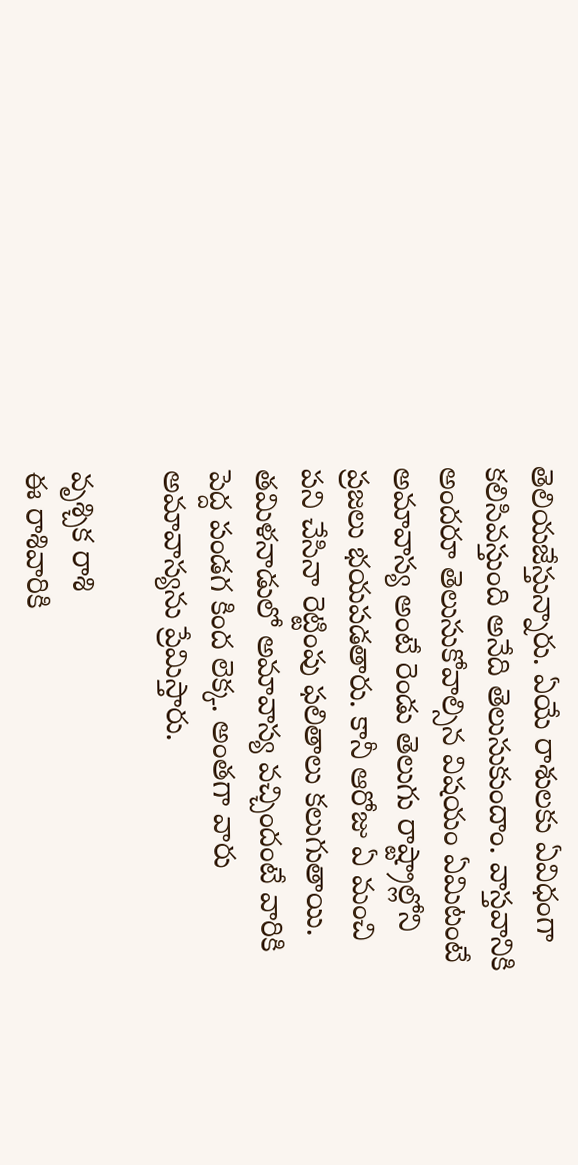తెలియజేస్తున్నారు. ఏయే రాశులకు ఏవిధంగా కలిసివస్తుంది అనేది తెలుసుకుందాం. వాస్తవానికి అందరూ తెలుసుకోవాల్సిన విషయం ఏమిటంటే అమావాస్య అంటే రెండు తెలుగు రాష్ట్రాల్లోని ప్రజలు భయపడతారు. కానీ ఆరోజు ఏ మంచి పని చేసినా రెట్టింపు ఫలితాలు కలుగుతాయి. తమిళనాడులో అమావాస్య వచ్చిందంటే వారికి పెద్ద పండగ కింద లెక్క. అంతగా వారు అమావాస్యను ప్రేమిస్తారు.

వృశ్చిక రాశి
ఈ రాశివారికి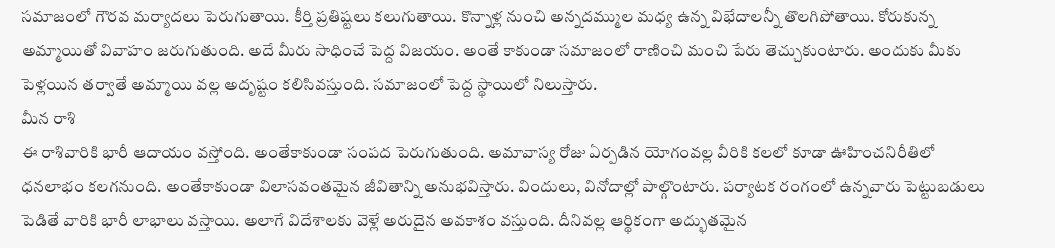సమాజంలో గౌరవ మర్యాదలు పెరుగుతాయి. కీర్తి ప్రతిష్టలు కలుగుతాయి. కొన్నాళ్ల నుంచి అన్నదమ్ముల మధ్య ఉన్న విభేదాలన్నీ తొలగిపోతాయి. కోరుకున్న అమ్మాయితో వివాహం జరుగుతుంది. అదే మీరు సాధించే పెద్ద విజయం. అంతే కాకుండా సమాజంలో రాణించి మంచి పేరు తెచ్చుకుంటారు. అందుకు మీకు పెళ్లయిన తర్వాతే అమ్మాయి వల్ల అదృష్టం కలిసివస్తుంది. సమాజంలో పెద్ద స్థాయిలో నిలుస్తారు.
మీన రాశి
ఈ రాశివారికి భారీ ఆదాయం వస్తోంది. అంతేకాకుండా సంపద పెరుగుతుంది. అమావాస్య రోజు ఏర్పడిన యోగంవల్ల వీరికి కలలో కూడా ఊహించనిరీతిలో ధనలాభం కలగనుంది. అంతేకాకుండా విలాసవంతమైన జీవితాన్ని అనుభవిస్తారు. విందులు, వినోదాల్లో పాల్గొంటారు. పర్యాటక రంగంలో ఉన్నవారు పెట్టుబడులు పెడితే వారికి భారీ లాభాలు వస్తాయి. అలాగే విదేశాలకు వెళ్లే అరుదైన అవకాశం వస్తుంది. దీనివల్ల ఆర్థికంగా అద్భుతమైన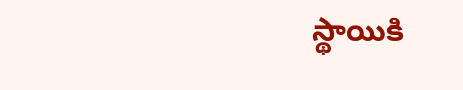స్థాయికి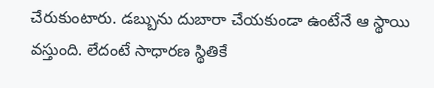చేరుకుంటారు. డబ్బును దుబారా చేయకుండా ఉంటేనే ఆ స్థాయి వస్తుంది. లేదంటే సాధారణ స్థితికే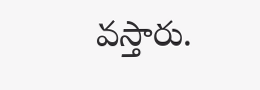వస్తారు.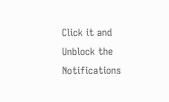Click it and Unblock the Notifications